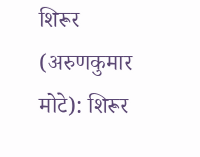शिरूर (अरुणकुमार मोटे): शिरूर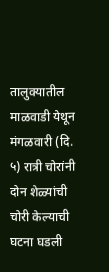तालुक्यातील माळवाडी येथून मंगळवारी (दि. ५) रात्री चोरांनी दोन शेळ्यांची चोरी केल्याची घटना घडली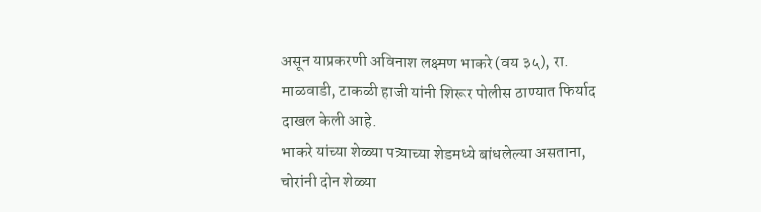असून याप्रकरणी अविनाश लक्ष्मण भाकरे (वय ३५), रा. माळवाडी, टाकळी हाजी यांनी शिरूर पोलीस ठाण्यात फिर्याद दाखल केली आहे.
भाकरे यांच्या शेळ्या पत्र्याच्या शेडमध्ये बांधलेल्या असताना, चोरांनी दोन शेळ्या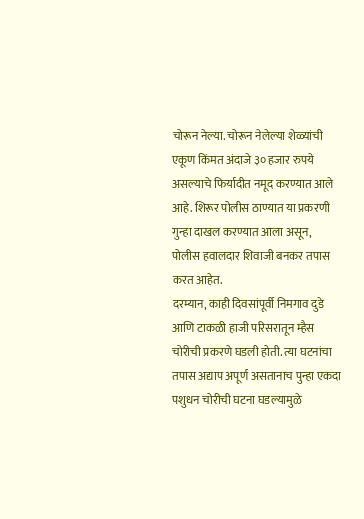चोरून नेल्या. चोरून नेलेल्या शेळ्यांची एकूण किंमत अंदाजे ३० हजार रुपये असल्याचे फिर्यादीत नमूद करण्यात आले आहे. शिरूर पोलीस ठाण्यात या प्रकरणी गुन्हा दाखल करण्यात आला असून, पोलीस हवालदार शिवाजी बनकर तपास करत आहेत.
दरम्यान, काही दिवसांपूर्वी निमगाव दुडे आणि टाकळी हाजी परिसरातून म्हैस चोरीची प्रकरणे घडली होती. त्या घटनांचा तपास अद्याप अपूर्ण असतानाच पुन्हा एकदा पशुधन चोरीची घटना घडल्यामुळे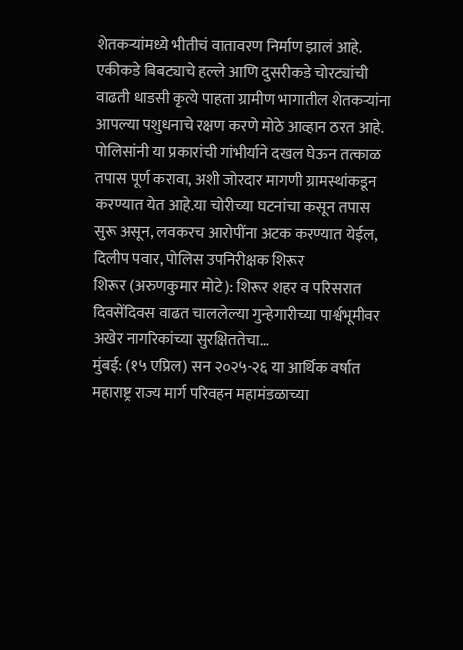शेतकऱ्यांमध्ये भीतीचं वातावरण निर्माण झालं आहे.
एकीकडे बिबट्याचे हल्ले आणि दुसरीकडे चोरट्यांची वाढती धाडसी कृत्ये पाहता ग्रामीण भागातील शेतकऱ्यांना आपल्या पशुधनाचे रक्षण करणे मोठे आव्हान ठरत आहे. पोलिसांनी या प्रकारांची गांभीर्याने दखल घेऊन तत्काळ तपास पूर्ण करावा, अशी जोरदार मागणी ग्रामस्थांकडून करण्यात येत आहे.या चोरीच्या घटनांचा कसून तपास सुरू असून, लवकरच आरोपींना अटक करण्यात येईल, दिलीप पवार, पोलिस उपनिरीक्षक शिरूर
शिरूर (अरुणकुमार मोटे): शिरूर शहर व परिसरात दिवसेंदिवस वाढत चाललेल्या गुन्हेगारीच्या पार्श्वभूमीवर अखेर नागरिकांच्या सुरक्षिततेचा…
मुंबई: (१५ एप्रिल) सन २०२५-२६ या आर्थिक वर्षात महाराष्ट्र राज्य मार्ग परिवहन महामंडळाच्या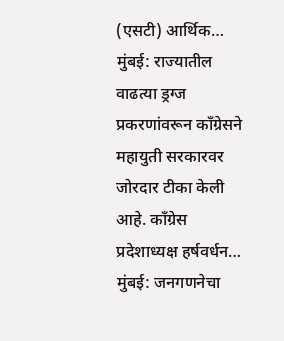(एसटी) आर्थिक…
मुंबई: राज्यातील वाढत्या ड्रग्ज प्रकरणांवरून काँग्रेसने महायुती सरकारवर जोरदार टीका केली आहे. काँग्रेस प्रदेशाध्यक्ष हर्षवर्धन…
मुंबई: जनगणनेचा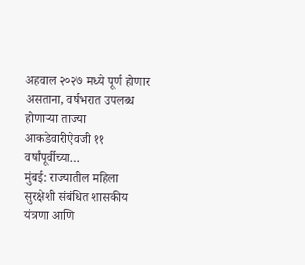अहवाल २०२७ मध्ये पूर्ण होणार असताना, वर्षभरात उपलब्ध होणाऱ्या ताज्या आकडेवारीऐवजी ११ वर्षांपूर्वीच्या…
मुंबई: राज्यातील महिला सुरक्षेशी संबंधित शासकीय यंत्रणा आणि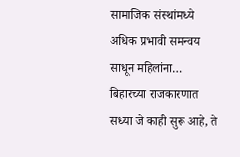सामाजिक संस्थांमध्ये अधिक प्रभावी समन्वय साधून महिलांना…
बिहारच्या राजकारणात सध्या जे काही सुरू आहे, ते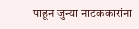पाहून जुन्या नाटककारांना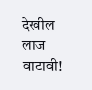देखील लाज वाटावी!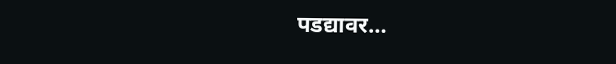पडद्यावर…